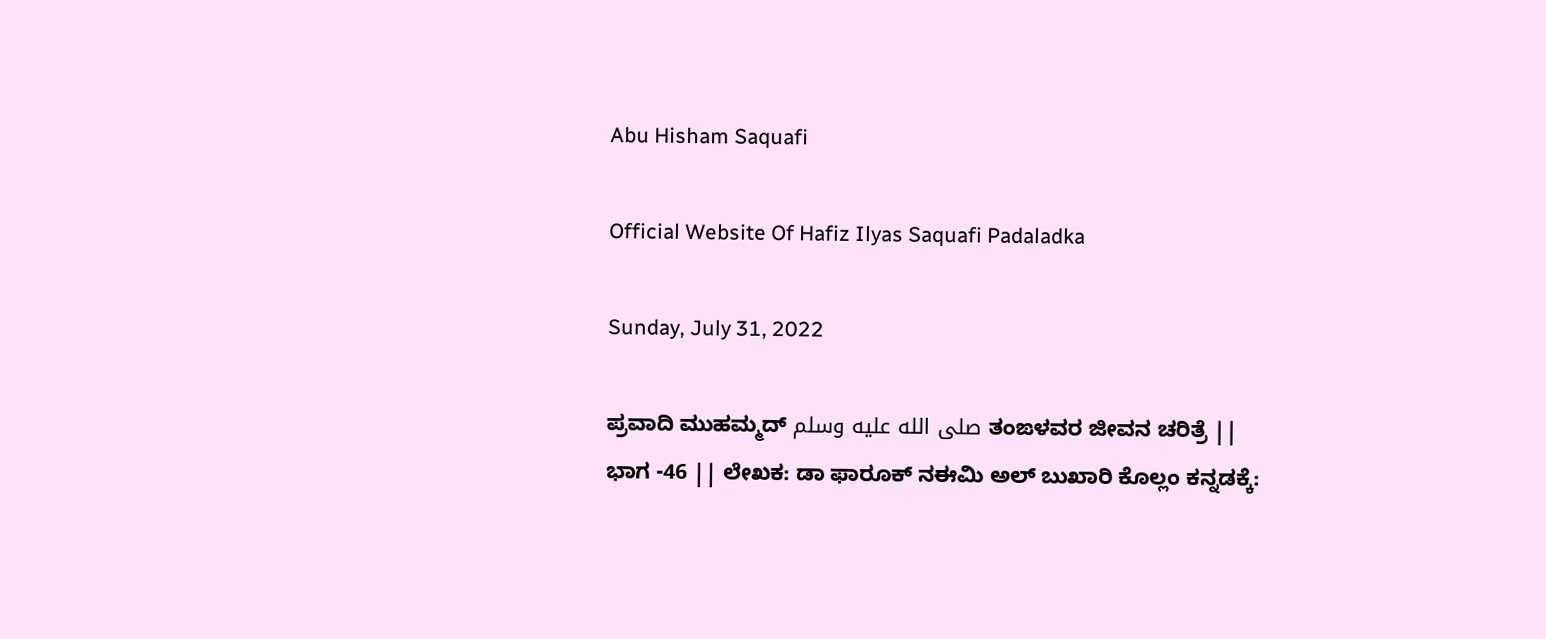Abu Hisham Saquafi

Official Website Of Hafiz Ilyas Saquafi Padaladka

Sunday, July 31, 2022

ಪ್ರವಾದಿ ಮುಹಮ್ಮದ್ صلى الله عليه وسلم ತಂಙಳವರ ಜೀವನ ಚರಿತ್ರೆ || ಭಾಗ -46 || ಲೇಖಕ: ಡಾ ಫಾರೂಕ್ ನಈಮಿ ಅಲ್ ಬುಖಾರಿ ಕೊಲ್ಲಂ ಕನ್ನಡಕ್ಕೆ: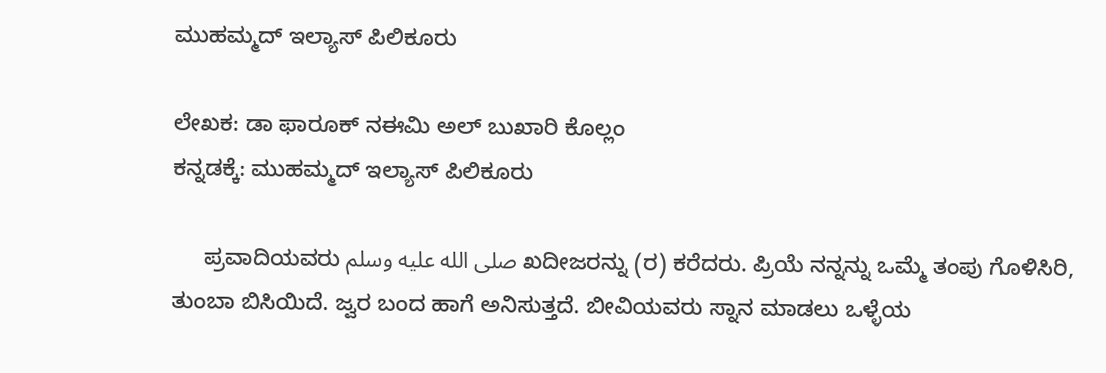ಮುಹಮ್ಮದ್ ಇಲ್ಯಾಸ್ ಪಿಲಿಕೂರು

ಲೇಖಕ: ಡಾ ಫಾರೂಕ್ ನಈಮಿ ಅಲ್ ಬುಖಾರಿ ಕೊಲ್ಲಂ
ಕನ್ನಡಕ್ಕೆ: ಮುಹಮ್ಮದ್ ಇಲ್ಯಾಸ್ ಪಿಲಿಕೂರು

     ಪ್ರವಾದಿಯವರು صلى الله عليه وسلم ಖದೀಜರನ್ನು (ರ) ಕರೆದರು. ಪ್ರಿಯೆ ನನ್ನನ್ನು ಒಮ್ಮೆ ತಂಪು ಗೊಳಿಸಿರಿ, ತುಂಬಾ ಬಿಸಿಯಿದೆ. ಜ್ವರ ಬಂದ ಹಾಗೆ ಅನಿಸುತ್ತದೆ. ಬೀವಿಯವರು ಸ್ನಾನ ಮಾಡಲು ಒಳ್ಳೆಯ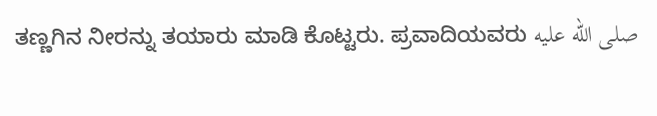ತಣ್ಣಗಿನ ನೀರನ್ನು ತಯಾರು ಮಾಡಿ ಕೊಟ್ಟರು. ಪ್ರವಾದಿಯವರು صلى الله عليه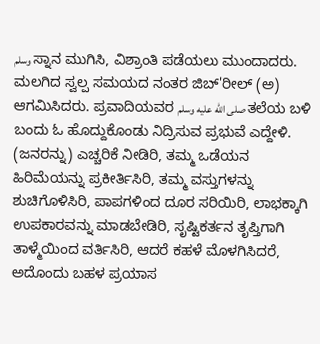وسلم ಸ್ನಾನ ಮುಗಿಸಿ, ವಿಶ್ರಾಂತಿ ಪಡೆಯಲು ಮುಂದಾದರು. ಮಲಗಿದ ಸ್ವಲ್ಪ ಸಮಯದ ನಂತರ ಜಿಬ್'ರೀಲ್ (ಅ) ಆಗಮಿಸಿದರು. ಪ್ರವಾದಿಯವರ صلى الله عليه وسلم ತಲೆಯ ಬಳಿ ಬಂದು ಓ ಹೊದ್ದುಕೊಂಡು ನಿದ್ರಿಸುವ ಪ್ರಭುವೆ ಎದ್ದೇಳಿ. (ಜನರನ್ನು) ಎಚ್ಚರಿಕೆ ನೀಡಿರಿ, ತಮ್ಮ ಒಡೆಯನ ಹಿರಿಮೆಯನ್ನು ಪ್ರಕೀರ್ತಿಸಿರಿ, ತಮ್ಮ ವಸ್ತುಗಳನ್ನು ಶುಚಿಗೊಳಿಸಿರಿ, ಪಾಪಗಳಿಂದ ದೂರ ಸರಿಯಿರಿ, ಲಾಭಕ್ಕಾಗಿ ಉಪಕಾರವನ್ನು ಮಾಡಬೇಡಿರಿ, ಸೃಷ್ಟಿಕರ್ತನ ತೃಪ್ತಿಗಾಗಿ ತಾಳ್ಮೆಯಿಂದ ವರ್ತಿಸಿರಿ, ಆದರೆ ಕಹಳೆ ಮೊಳಗಿಸಿದರೆ, ಅದೊಂದು ಬಹಳ ಪ್ರಯಾಸ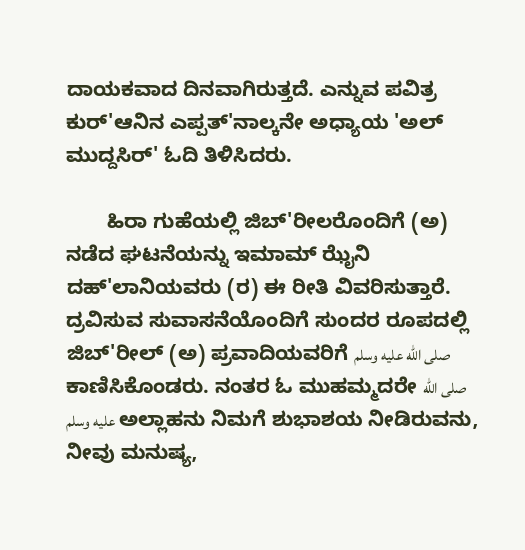ದಾಯಕವಾದ ದಿನವಾಗಿರುತ್ತದೆ. ಎನ್ನುವ ಪವಿತ್ರ ಕುರ್'ಆನಿನ ಎಪ್ಪತ್'ನಾಲ್ಕನೇ ಅಧ್ಯಾಯ 'ಅಲ್ ಮುದ್ದಸಿರ್' ಓದಿ ತಿಳಿಸಿದರು.

       ಹಿರಾ ಗುಹೆಯಲ್ಲಿ ಜಿಬ್'ರೀಲರೊಂದಿಗೆ (ಅ) ನಡೆದ ಘಟನೆಯನ್ನು ಇಮಾಮ್ ಝೈನಿ ದಹ್'ಲಾನಿಯವರು (ರ) ಈ ರೀತಿ ವಿವರಿಸುತ್ತಾರೆ. ದ್ರವಿಸುವ ಸುವಾಸನೆಯೊಂದಿಗೆ ಸುಂದರ ರೂಪದಲ್ಲಿ ಜಿಬ್'ರೀಲ್ (ಅ) ಪ್ರವಾದಿಯವರಿಗೆ صلى الله عليه وسلم ಕಾಣಿಸಿಕೊಂಡರು. ನಂತರ ಓ ಮುಹಮ್ಮದರೇ صلى الله عليه وسلم ಅಲ್ಲಾಹನು ನಿಮಗೆ ಶುಭಾಶಯ ನೀಡಿರುವನು, ನೀವು ಮನುಷ್ಯ,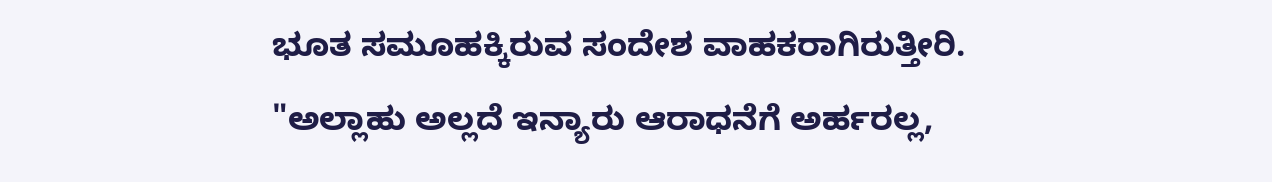ಭೂತ ಸಮೂಹಕ್ಕಿರುವ ಸಂದೇಶ ವಾಹಕರಾಗಿರುತ್ತೀರಿ. "ಅಲ್ಲಾಹು ಅಲ್ಲದೆ ಇನ್ಯಾರು ಆರಾಧನೆಗೆ ಅರ್ಹರಲ್ಲ,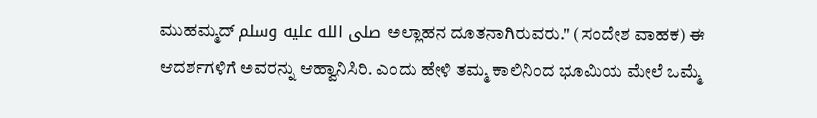ಮುಹಮ್ಮದ್ صلى الله عليه وسلم ಅಲ್ಲಾಹನ ದೂತನಾಗಿರುವರು." (ಸಂದೇಶ ವಾಹಕ) ಈ ಆದರ್ಶಗಳಿಗೆ ಅವರನ್ನು ಆಹ್ವಾನಿಸಿರಿ. ಎಂದು ಹೇಳಿ ತಮ್ಮ ಕಾಲಿನಿಂದ ಭೂಮಿಯ ಮೇಲೆ ಒಮ್ಮೆ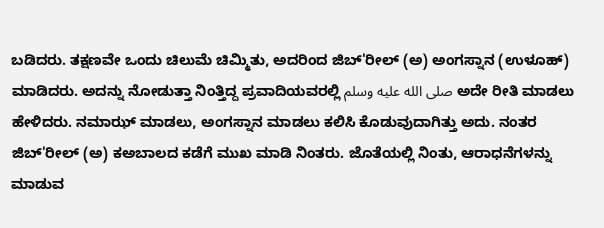ಬಡಿದರು. ತಕ್ಷಣವೇ ಒಂದು ಚಿಲುಮೆ ಚಿಮ್ಮಿತು, ಅದರಿಂದ ಜಿಬ್'ರೀಲ್ (ಅ) ಅಂಗಸ್ನಾನ (ಉಳೂಹ್) ಮಾಡಿದರು. ಅದನ್ನು ನೋಡುತ್ತಾ ನಿಂತ್ತಿದ್ದ ಪ್ರವಾದಿಯವರಲ್ಲಿ صلى الله عليه وسلم ಅದೇ ರೀತಿ ಮಾಡಲು ಹೇಳಿದರು. ನಮಾಝ್ ಮಾಡಲು, ಅಂಗಸ್ನಾನ ಮಾಡಲು ಕಲಿಸಿ ಕೊಡುವುದಾಗಿತ್ತು ಅದು. ನಂತರ ಜಿಬ್'ರೀಲ್ (ಅ) ಕಅಬಾಲದ ಕಡೆಗೆ ಮುಖ ಮಾಡಿ ನಿಂತರು. ಜೊತೆಯಲ್ಲಿ ನಿಂತು, ಆರಾಧನೆಗಳನ್ನು ಮಾಡುವ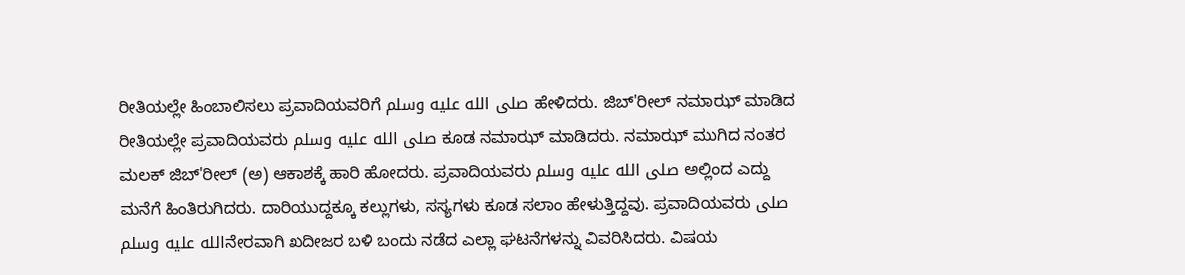ರೀತಿಯಲ್ಲೇ ಹಿಂಬಾಲಿಸಲು ಪ್ರವಾದಿಯವರಿಗೆ صلى الله عليه وسلم ಹೇಳಿದರು. ಜಿಬ್'ರೀಲ್ ನಮಾಝ್ ಮಾಡಿದ ರೀತಿಯಲ್ಲೇ ಪ್ರವಾದಿಯವರು صلى الله عليه وسلم ಕೂಡ ನಮಾಝ್ ಮಾಡಿದರು. ನಮಾಝ್ ಮುಗಿದ ನಂತರ ಮಲಕ್ ಜಿಬ್'ರೀಲ್ (ಅ) ಆಕಾಶಕ್ಕೆ ಹಾರಿ ಹೋದರು. ಪ್ರವಾದಿಯವರು صلى الله عليه وسلم ಅಲ್ಲಿಂದ ಎದ್ದು ಮನೆಗೆ ಹಿಂತಿರುಗಿದರು. ದಾರಿಯುದ್ದಕ್ಕೂ ಕಲ್ಲುಗಳು, ಸಸ್ಯಗಳು ಕೂಡ ಸಲಾಂ ಹೇಳುತ್ತಿದ್ದವು. ಪ್ರವಾದಿಯವರು صلى الله عليه وسلمನೇರವಾಗಿ ಖದೀಜರ ಬಳಿ ಬಂದು ನಡೆದ ಎಲ್ಲಾ ಘಟನೆಗಳನ್ನು ವಿವರಿಸಿದರು. ವಿಷಯ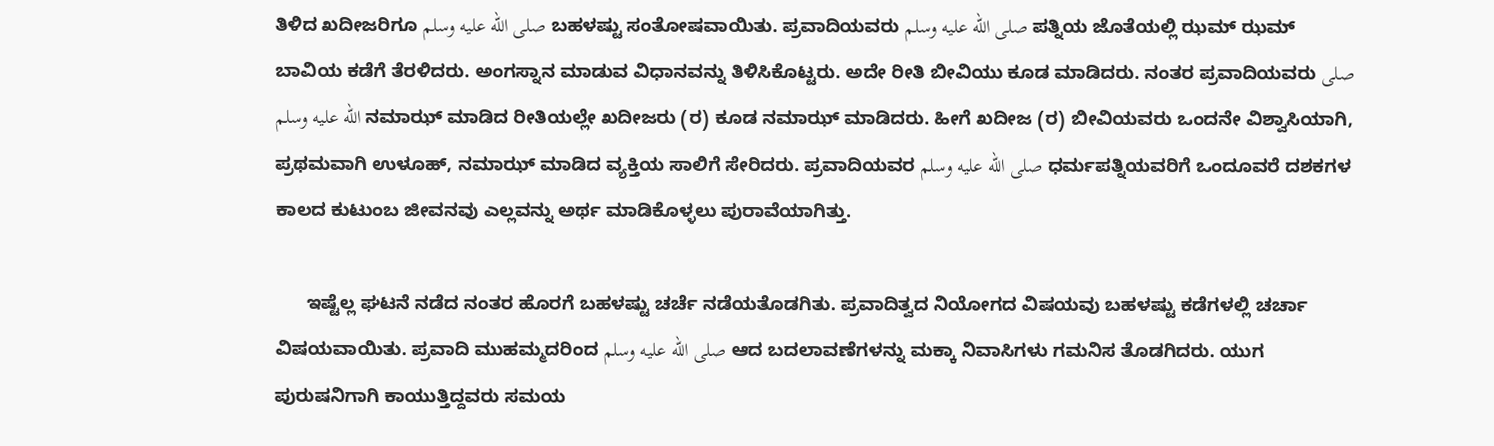ತಿಳಿದ ಖದೀಜರಿಗೂ صلى الله عليه وسلم ಬಹಳಷ್ಟು ಸಂತೋಷವಾಯಿತು. ಪ್ರವಾದಿಯವರು صلى الله عليه وسلم ಪತ್ನಿಯ ಜೊತೆಯಲ್ಲಿ ಝಮ್ ಝಮ್ ಬಾವಿಯ ಕಡೆಗೆ ತೆರಳಿದರು. ಅಂಗಸ್ನಾನ ಮಾಡುವ ವಿಧಾನವನ್ನು ತಿಳಿಸಿಕೊಟ್ಟರು. ಅದೇ ರೀತಿ ಬೀವಿಯು ಕೂಡ ಮಾಡಿದರು. ನಂತರ ಪ್ರವಾದಿಯವರು صلى الله عليه وسلم ನಮಾಝ್ ಮಾಡಿದ ರೀತಿಯಲ್ಲೇ ಖದೀಜರು (ರ) ಕೂಡ ನಮಾಝ್ ಮಾಡಿದರು. ಹೀಗೆ ಖದೀಜ (ರ) ಬೀವಿಯವರು ಒಂದನೇ ವಿಶ್ವಾಸಿಯಾಗಿ, ಪ್ರಥಮವಾಗಿ ಉಳೂಹ್, ನಮಾಝ್ ಮಾಡಿದ ವ್ಯಕ್ತಿಯ ಸಾಲಿಗೆ ಸೇರಿದರು. ಪ್ರವಾದಿಯವರ صلى الله عليه وسلم ಧರ್ಮಪತ್ನಿಯವರಿಗೆ ಒಂದೂವರೆ ದಶಕಗಳ ಕಾಲದ ಕುಟುಂಬ ಜೀವನವು ಎಲ್ಲವನ್ನು ಅರ್ಥ ಮಾಡಿಕೊಳ್ಳಲು ಪುರಾವೆಯಾಗಿತ್ತು.

      ಇಷ್ಟೆಲ್ಲ ಘಟನೆ ನಡೆದ ನಂತರ ಹೊರಗೆ ಬಹಳಷ್ಟು ಚರ್ಚೆ ನಡೆಯತೊಡಗಿತು. ಪ್ರವಾದಿತ್ವದ ನಿಯೋಗದ ವಿಷಯವು ಬಹಳಷ್ಟು ಕಡೆಗಳಲ್ಲಿ ಚರ್ಚಾ ವಿಷಯವಾಯಿತು. ಪ್ರವಾದಿ ಮುಹಮ್ಮದರಿಂದ صلى الله عليه وسلم ಆದ ಬದಲಾವಣೆಗಳನ್ನು ಮಕ್ಕಾ ನಿವಾಸಿಗಳು ಗಮನಿಸ ತೊಡಗಿದರು. ಯುಗ ಪುರುಷನಿಗಾಗಿ ಕಾಯುತ್ತಿದ್ದವರು ಸಮಯ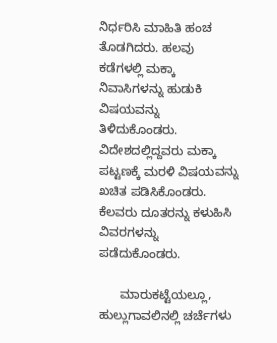ನಿರ್ಧರಿಸಿ ಮಾಹಿತಿ ಹಂಚ ತೊಡಗಿದರು. ಹಲವು ಕಡೆಗಳಲ್ಲಿ ಮಕ್ಕಾ ನಿವಾಸಿಗಳನ್ನು ಹುಡುಕಿ ವಿಷಯವನ್ನು ತಿಳಿದುಕೊಂಡರು. ವಿದೇಶದಲ್ಲಿದ್ದವರು ಮಕ್ಕಾ ಪಟ್ಟಣಕ್ಕೆ ಮರಳಿ ವಿಷಯವನ್ನು ಖಚಿತ ಪಡಿಸಿಕೊಂಡರು. ಕೆಲವರು ದೂತರನ್ನು ಕಳುಹಿಸಿ ವಿವರಗಳನ್ನು ಪಡೆದುಕೊಂಡರು.

      ಮಾರುಕಟ್ಟೆಯಲ್ಲೂ, ಹುಲ್ಲುಗಾವಲಿನಲ್ಲಿ ಚರ್ಚೆಗಳು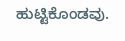ಹುಟ್ಟಿಕೊಂಡವು.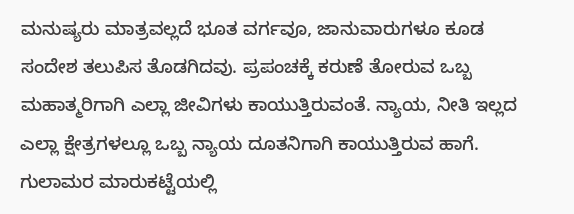ಮನುಷ್ಯರು ಮಾತ್ರವಲ್ಲದೆ ಭೂತ ವರ್ಗವೂ, ಜಾನುವಾರುಗಳೂ ಕೂಡ ಸಂದೇಶ ತಲುಪಿಸ ತೊಡಗಿದವು. ಪ್ರಪಂಚಕ್ಕೆ ಕರುಣೆ ತೋರುವ ಒಬ್ಬ ಮಹಾತ್ಮರಿಗಾಗಿ ಎಲ್ಲಾ ಜೀವಿಗಳು ಕಾಯುತ್ತಿರುವಂತೆ. ನ್ಯಾಯ, ನೀತಿ ಇಲ್ಲದ ಎಲ್ಲಾ ಕ್ಷೇತ್ರಗಳಲ್ಲೂ ಒಬ್ಬ ನ್ಯಾಯ ದೂತನಿಗಾಗಿ ಕಾಯುತ್ತಿರುವ ಹಾಗೆ. ಗುಲಾಮರ ಮಾರುಕಟ್ಟೆಯಲ್ಲಿ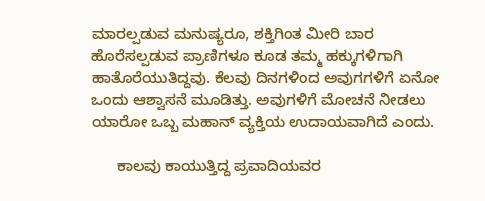ಮಾರಲ್ಪಡುವ ಮನುಷ್ಯರೂ, ಶಕ್ತಿಗಿಂತ ಮೀರಿ ಬಾರ ಹೊರೆಸಲ್ಪಡುವ ಪ್ರಾಣಿಗಳೂ ಕೂಡ ತಮ್ಮ ಹಕ್ಕುಗಳಿಗಾಗಿ ಹಾತೊರೆಯುತಿದ್ದವು. ಕೆಲವು ದಿನಗಳಿಂದ ಅವುಗಗಳಿಗೆ ಏನೋ ಒಂದು ಆಶ್ವಾಸನೆ ಮೂಡಿತ್ತು. ಅವುಗಳಿಗೆ ಮೋಚನೆ ನೀಡಲು ಯಾರೋ ಒಬ್ಬ ಮಹಾನ್ ವ್ಯಕ್ತಿಯ ಉದಾಯವಾಗಿದೆ ಎಂದು.

      ಕಾಲವು ಕಾಯುತ್ತಿದ್ದ ಪ್ರವಾದಿಯವರ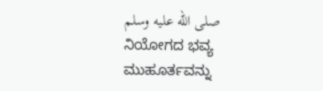صلى الله عليه وسلم ನಿಯೋಗದ ಭವ್ಯ ಮುಹೂರ್ತವನ್ನು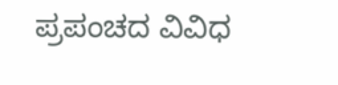ಪ್ರಪಂಚದ ವಿವಿಧ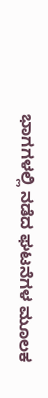ಭಾಗಗಳಲ್ಲಿ ನಡೆದ ಘಟನೆಗಳ ಮೂಲಕ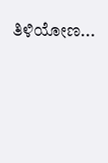ತಿಳಿಯೋಣ...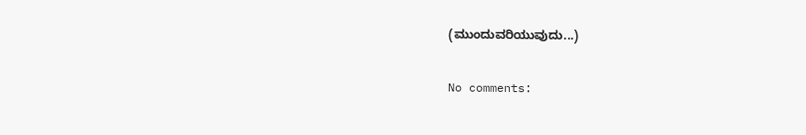(ಮುಂದುವರಿಯುವುದು...)

No comments: